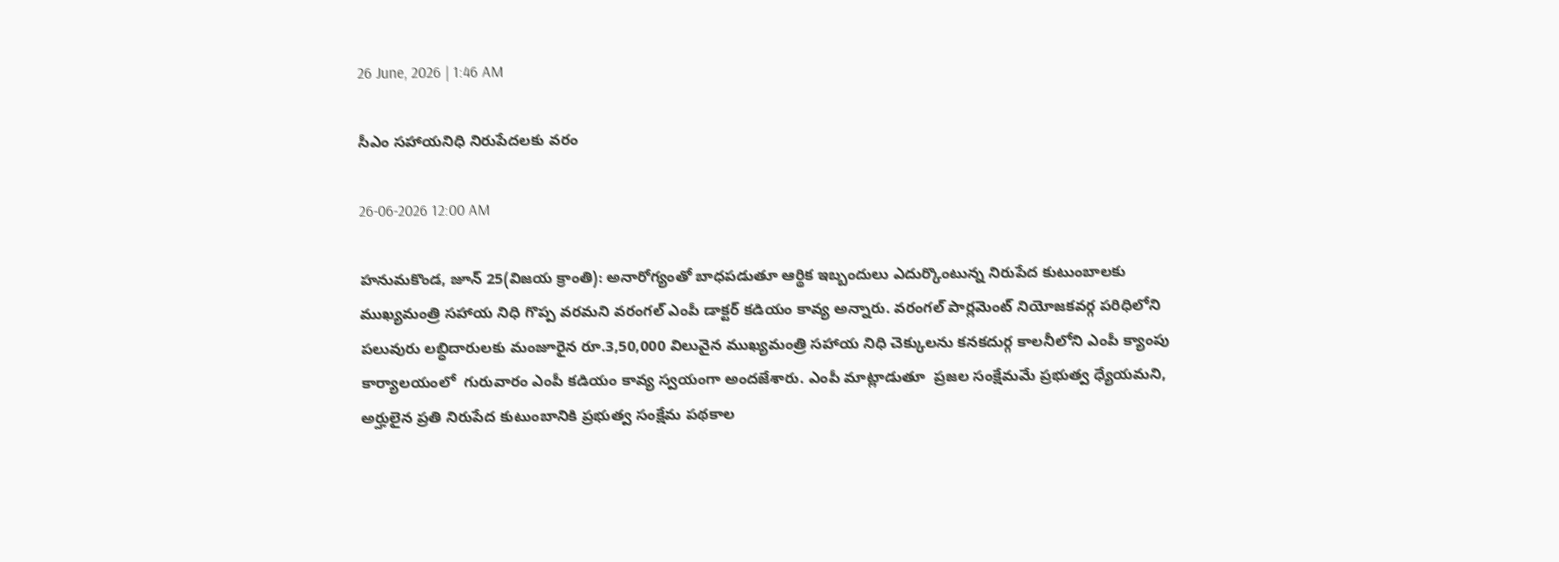26 June, 2026 | 1:46 AM

సీఎం సహాయనిధి నిరుపేదలకు వరం

26-06-2026 12:00 AM

హనుమకొండ, జూన్ 25(విజయ క్రాంతి): అనారోగ్యంతో బాధపడుతూ ఆర్థిక ఇబ్బందులు ఎదుర్కొంటున్న నిరుపేద కుటుంబాలకు ముఖ్యమంత్రి సహాయ నిధి గొప్ప వరమని వరంగల్ ఎంపీ డాక్టర్ కడియం కావ్య అన్నారు. వరంగల్ పార్లమెంట్ నియోజకవర్గ పరిధిలోని పలువురు లబ్ధిదారులకు మంజూరైన రూ.3,50,000 విలువైన ముఖ్యమంత్రి సహాయ నిధి చెక్కులను కనకదుర్గ కాలనీలోని ఎంపీ క్యాంపు కార్యాలయంలో  గురువారం ఎంపీ కడియం కావ్య స్వయంగా అందజేశారు. ఎంపీ మాట్లాడుతూ  ప్రజల సంక్షేమమే ప్రభుత్వ ధ్యేయమని, అర్హులైన ప్రతి నిరుపేద కుటుంబానికి ప్రభుత్వ సంక్షేమ పథకాల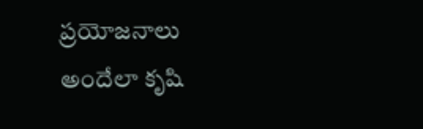ప్రయోజనాలు అందేలా కృషి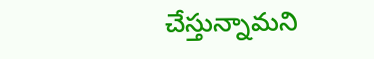చేస్తున్నామని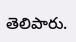తెలిపారు.